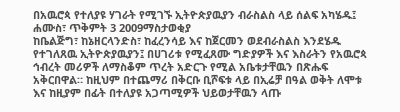በአዉሮጳ የተለያዩ ሃገራት የሚገኙ ኢትዮጵያዉያን ብራስልስ ላይ ሰልፍ አካሄዱ፤
ሐሙስ፣ ጥቅምት 3 2009ማስታወቂያ
ከቤልጅግ፣ ከኔዘርላንድስ፣ ከፈረንሳይ እና ከጀርመን ወደብራስልስ እንደሄዱ የተገለጸዉ ኢትዮጵያዉያን፤ በሀገሪቱ የሚፈጸሙ ግድያዎች እና እስራትን የአዉሮጳ ኅብረት መሪዎች ለማስቆም ጥረት አድርጉ የሚል አቤቱታቸዉን በጽሑፍ አቅርበዋል። ከዚህም በተጨማሪ በቅርቡ ቢሾፍቱ ላይ በኢሬቻ በዓል ወቅት ለሞቱ እና ከዚያም በፊት በተለያዩ አጋጣሚዎች ህይወታቸዉን ላጡ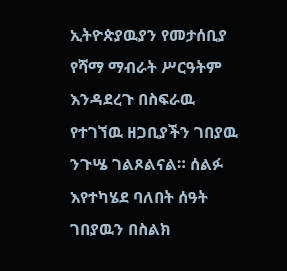ኢትዮጵያዉያን የመታሰቢያ የሻማ ማብራት ሥርዓትም እንዳደረጉ በስፍራዉ የተገኘዉ ዘጋቢያችን ገበያዉ ንጉሤ ገልጾልናል። ሰልፉ እየተካሄደ ባለበት ሰዓት ገበያዉን በስልክ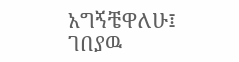አግኝቼዋለሁ፤
ገበያዉ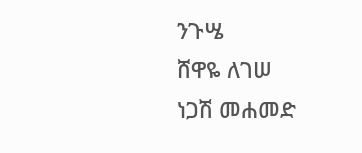ንጉሤ
ሸዋዬ ለገሠ
ነጋሽ መሐመድ